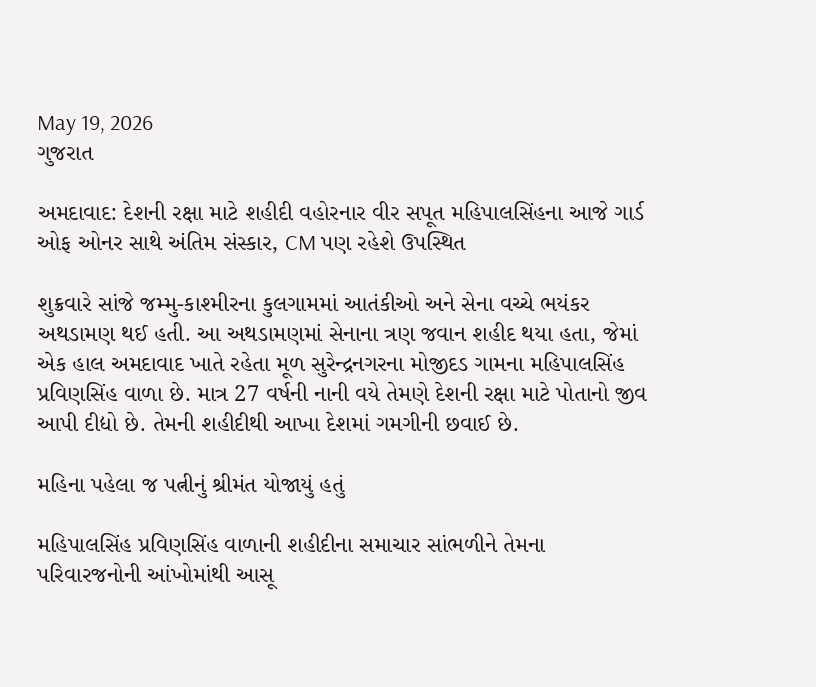May 19, 2026
ગુજરાત

અમદાવાદ: દેશની રક્ષા માટે શહીદી વહોરનાર વીર સપૂત મહિપાલસિંહના આજે ગાર્ડ ઓફ ઓનર સાથે અંતિમ સંસ્કાર, CM પણ રહેશે ઉપસ્થિત

શુક્રવારે સાંજે જમ્મુ-કાશ્મીરના કુલગામમાં આતંકીઓ અને સેના વચ્ચે ભયંકર અથડામણ થઈ હતી. આ અથડામણમાં સેનાના ત્રણ જવાન શહીદ થયા હતા, જેમાં એક હાલ અમદાવાદ ખાતે રહેતા મૂળ સુરેન્દ્રનગરના મોજીદડ ગામના મહિપાલસિંહ પ્રવિણસિંહ વાળા છે. માત્ર 27 વર્ષની નાની વયે તેમણે દેશની રક્ષા માટે પોતાનો જીવ આપી દીદ્યો છે. તેમની શહીદીથી આખા દેશમાં ગમગીની છવાઈ છે.

મહિના પહેલા જ પત્નીનું શ્રીમંત યોજાયું હતું

મહિપાલસિંહ પ્રવિણસિંહ વાળાની શહીદીના સમાચાર સાંભળીને તેમના પરિવારજનોની આંખોમાંથી આસૂ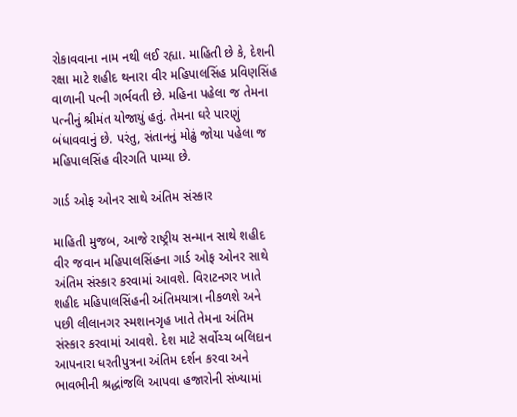રોકાવવાના નામ નથી લઈ રહ્યા. માહિતી છે કે, દેશની રક્ષા માટે શહીદ થનારા વીર મહિપાલસિંહ પ્રવિણસિંહ વાળાની પત્ની ગર્ભવતી છે. મહિના પહેલા જ તેમના પત્નીનું શ્રીમંત યોજાયું હતું. તેમના ઘરે પારણું બંધાવવાનું છે. પરંતુ, સંતાનનું મોઢું જોયા પહેલા જ મહિપાલસિંહ વીરગતિ પામ્યા છે.

ગાર્ડ ઓફ ઓનર સાથે અંતિમ સંસ્કાર

માહિતી મુજબ, આજે રાષ્ટ્રીય સન્માન સાથે શહીદ વીર જવાન મહિપાલસિંહના ગાર્ડ ઓફ ઓનર સાથે અંતિમ સંસ્કાર કરવામાં આવશે. વિરાટનગર ખાતે શહીદ મહિપાલસિંહની અંતિમયાત્રા નીકળશે અને પછી લીલાનગર સ્મશાનગૃહ ખાતે તેમના અંતિમ સંસ્કાર કરવામાં આવશે. દેશ માટે સર્વોચ્ચ બલિદાન આપનારા ધરતીપુત્રના અંતિમ દર્શન કરવા અને ભાવભીની શ્રદ્ધાંજલિ આપવા હજારોની સંખ્યામાં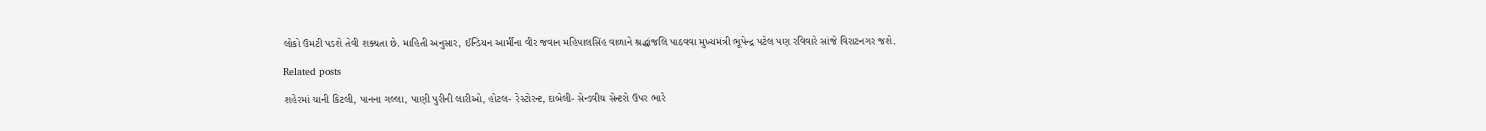લોકો ઉમટી પડશે તેવી શક્યતા છે. માહિતી અનુસાર, ઈન્ડિયન આર્મીના વીર જવાન મહિપાલસિંહ વાળાને શ્રદ્ધાંજલિ પાઠવવા મુખ્યમંત્રી ભૂપેન્દ્ર પટેલ પણ રવિવારે સાંજે વિરાટનગર જશે.

Related posts

શહેરમાં ચાની કિટલી, પાનના ગલ્લા, પાણી પુરીની લારીઓ, હોટલ- રેસ્ટોરન્ટ, દાબેલી- સેન્ડવીચ સેન્ટરો ઉપર ભારે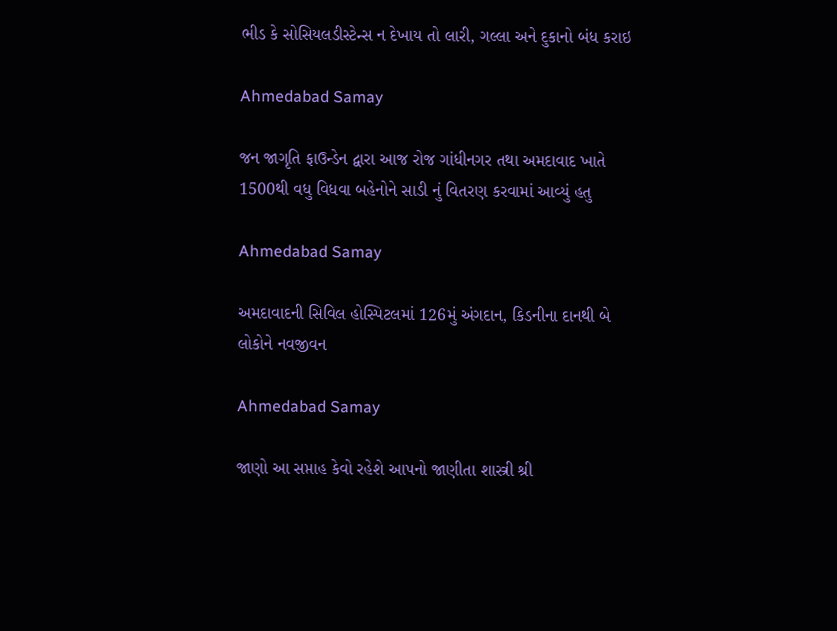ભીડ કે સોસિયલડીસ્ટેન્સ ન દેખાય તો લારી, ગલ્લા અને દુકાનો બંધ કરાઇ

Ahmedabad Samay

જન જાગૃતિ ફાઉન્ડેન દ્વારા આજ રોજ ગાંધીનગર તથા અમદાવાદ ખાતે 1500થી વધુ વિધવા બહેનોને સાડી નું વિતરણ કરવામાં આવ્યું હતુ

Ahmedabad Samay

અમદાવાદની સિવિલ હોસ્પિટલમાં 126મું અંગદાન, કિડનીના દાનથી બે લોકોને નવજીવન

Ahmedabad Samay

જાણો આ સપ્તાહ કેવો રહેશે આપનો જાણીતા શાસ્ત્રી શ્રી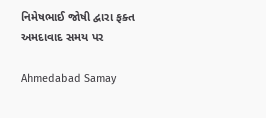નિમેષભાઈ જોષી દ્વારા ફક્ત અમદાવાદ સમય પર

Ahmedabad Samay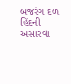બજરંગ દળ હિંદની અસારવા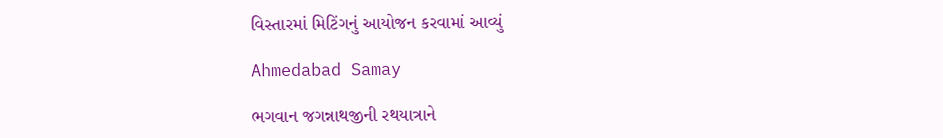વિસ્તારમાં મિટિંગનું આયોજન કરવામાં આવ્યું

Ahmedabad Samay

ભગવાન જગન્નાથજીની રથયાત્રાને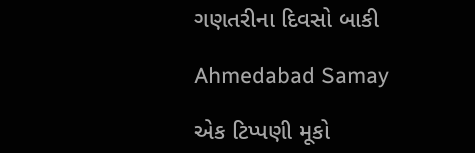ગણતરીના દિવસો બાકી

Ahmedabad Samay

એક ટિપ્પણી મૂકો